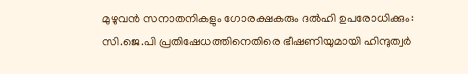മുഴുവന്‍ സനാതനികളും ഗോരക്ഷകരും ദല്‍ഹി ഉപരോധിക്കും: സി.ജെ.പി പ്രതിഷേധത്തിനെതിരെ ഭീഷണിയുമായി ഹിന്ദുത്വര്‍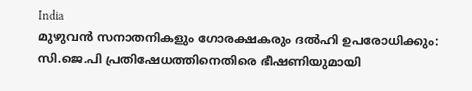India
മുഴുവന്‍ സനാതനികളും ഗോരക്ഷകരും ദല്‍ഹി ഉപരോധിക്കും: സി.ജെ.പി പ്രതിഷേധത്തിനെതിരെ ഭീഷണിയുമായി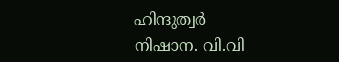ഹിന്ദുത്വര്‍
നിഷാന. വി.വി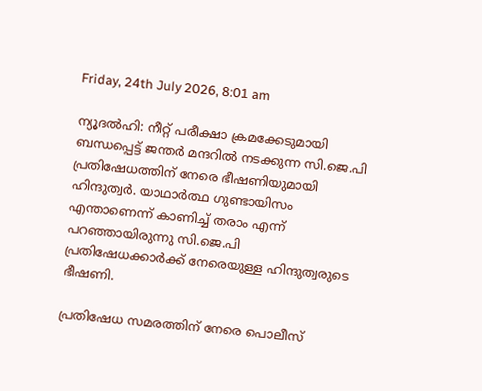Friday, 24th July 2026, 8:01 am

ന്യൂദല്‍ഹി: നീറ്റ് പരീക്ഷാ ക്രമക്കേടുമായി ബന്ധപ്പെട്ട് ജന്തര്‍ മന്ദറില്‍ നടക്കുന്ന സി.ജെ.പി പ്രതിഷേധത്തിന് നേരെ ഭീഷണിയുമായി ഹിന്ദുത്വര്‍. യാഥാര്‍ത്ഥ ഗുണ്ടായിസം എന്താണെന്ന് കാണിച്ച് തരാം എന്ന് പറഞ്ഞായിരുന്നു സി.ജെ.പി പ്രതിഷേധക്കാര്‍ക്ക് നേരെയുള്ള ഹിന്ദുത്വരുടെ ഭീഷണി.

പ്രതിഷേധ സമരത്തിന് നേരെ പൊലീസ്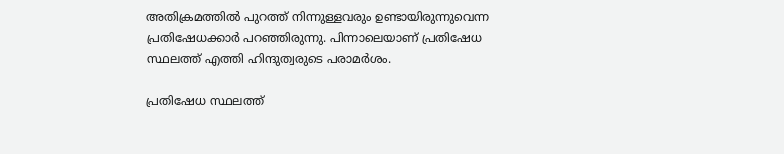അതിക്രമത്തില്‍ പുറത്ത് നിന്നുള്ളവരും ഉണ്ടായിരുന്നുവെന്ന പ്രതിഷേധക്കാര്‍ പറഞ്ഞിരുന്നു. പിന്നാലെയാണ് പ്രതിഷേധ സ്ഥലത്ത് എത്തി ഹിന്ദുത്വരുടെ പരാമര്‍ശം.

പ്രതിഷേധ സ്ഥലത്ത്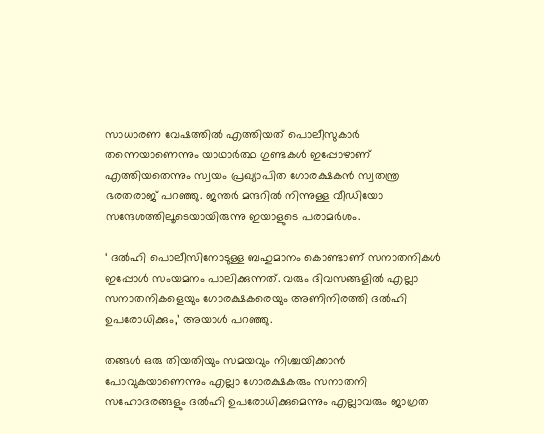സാധാരണ വേഷത്തില്‍ എത്തിയത് പൊലീസുകാര്‍ തന്നെയാണെന്നും യാഥാര്‍ത്ഥ ഗുണ്ടകള്‍ ഇപ്പോഴാണ് എത്തിയതെന്നും സ്വയം പ്രഖ്യാപിത ഗോരക്ഷകന്‍ സ്വതന്ത്ര ഭരതരാജ് പറഞ്ഞു. ജന്തര്‍ മന്ദറില്‍ നിന്നുള്ള വീഡിയോ സന്ദേശത്തിലൂടെയായിരുന്നു ഇയാളുടെ പരാമര്‍ശം.

‘ ദല്‍ഹി പൊലീസിനോടുള്ള ബഹുമാനം കൊണ്ടാണ് സനാതനികള്‍ ഇപ്പോള്‍ സംയമനം പാലിക്കുന്നത്. വരും ദിവസങ്ങളില്‍ എല്ലാ സനാതനികളെയും ഗോരക്ഷകരെയും അണിനിരത്തി ദല്‍ഹി ഉപരോധിക്കും,’ അയാള്‍ പറഞ്ഞു.

തങ്ങള്‍ ഒരു തിയതിയും സമയവും നിശ്ചയിക്കാന്‍ പോവുകയാണെന്നും എല്ലാ ഗോരക്ഷകരും സനാതനി സഹോദരങ്ങളും ദല്‍ഹി ഉപരോധിക്കുമെന്നും എല്ലാവരും ജാഗ്രത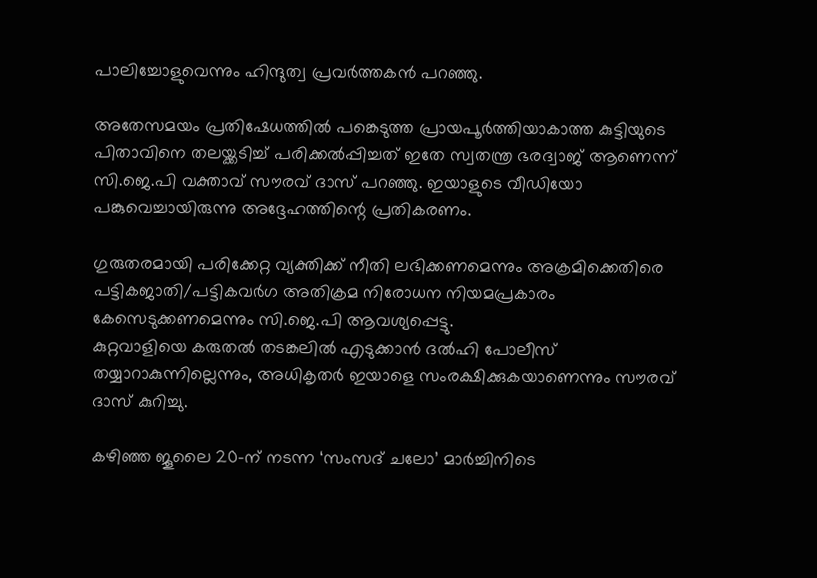പാലിച്ചോളുവെന്നും ഹിന്ദുത്വ പ്രവര്‍ത്തകന്‍ പറഞ്ഞു.

അതേസമയം പ്രതിഷേധത്തില്‍ പങ്കെടുത്ത പ്രായപൂര്‍ത്തിയാകാത്ത കുട്ടിയുടെ പിതാവിനെ തലയ്ക്കടിച്ച് പരിക്കല്‍പ്പിച്ചത് ഇതേ സ്വതന്ത്ര ഭരദ്വാജ് ആണെന്ന് സി.ജെ.പി വക്താവ് സൗരവ് ദാസ് പറഞ്ഞു. ഇയാളുടെ വീഡിയോ പങ്കുവെച്ചായിരുന്നു അദ്ദേഹത്തിന്റെ പ്രതികരണം.

ഗുരുതരമായി പരിക്കേറ്റ വ്യക്തിക്ക് നീതി ലഭിക്കണമെന്നും അക്രമിക്കെതിരെ പട്ടികജാതി/പട്ടികവര്‍ഗ അതിക്രമ നിരോധന നിയമപ്രകാരം കേസെടുക്കണമെന്നും സി.ജെ.പി ആവശ്യപ്പെട്ടു.
കുറ്റവാളിയെ കരുതല്‍ തടങ്കലില്‍ എടുക്കാന്‍ ദല്‍ഹി പോലീസ് തയ്യാറാകുന്നില്ലെന്നും, അധികൃതര്‍ ഇയാളെ സംരക്ഷിക്കുകയാണെന്നും സൗരവ് ദാസ് കുറിച്ചു.

കഴിഞ്ഞ ജൂലൈ 20-ന് നടന്ന ‘സംസദ് ചലോ’ മാര്‍ച്ചിനിടെ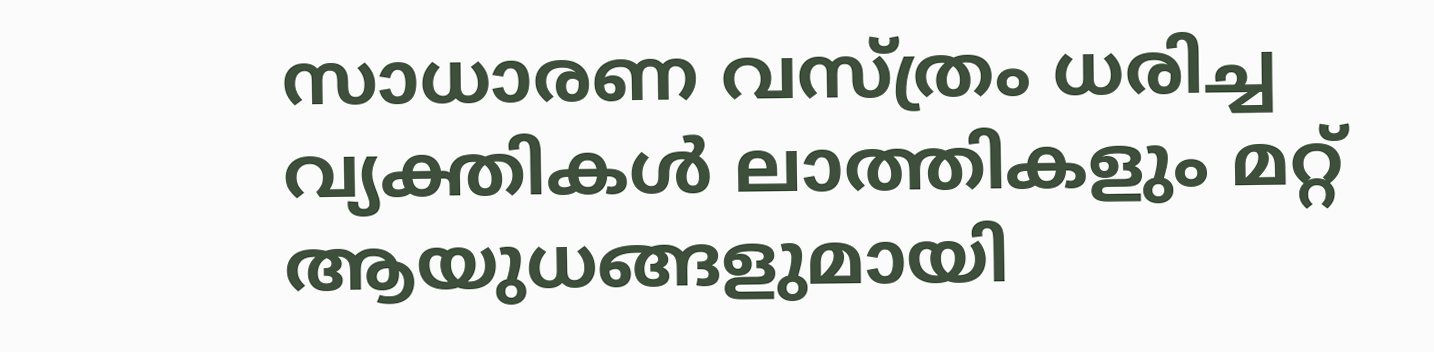സാധാരണ വസ്ത്രം ധരിച്ച വ്യക്തികള്‍ ലാത്തികളും മറ്റ് ആയുധങ്ങളുമായി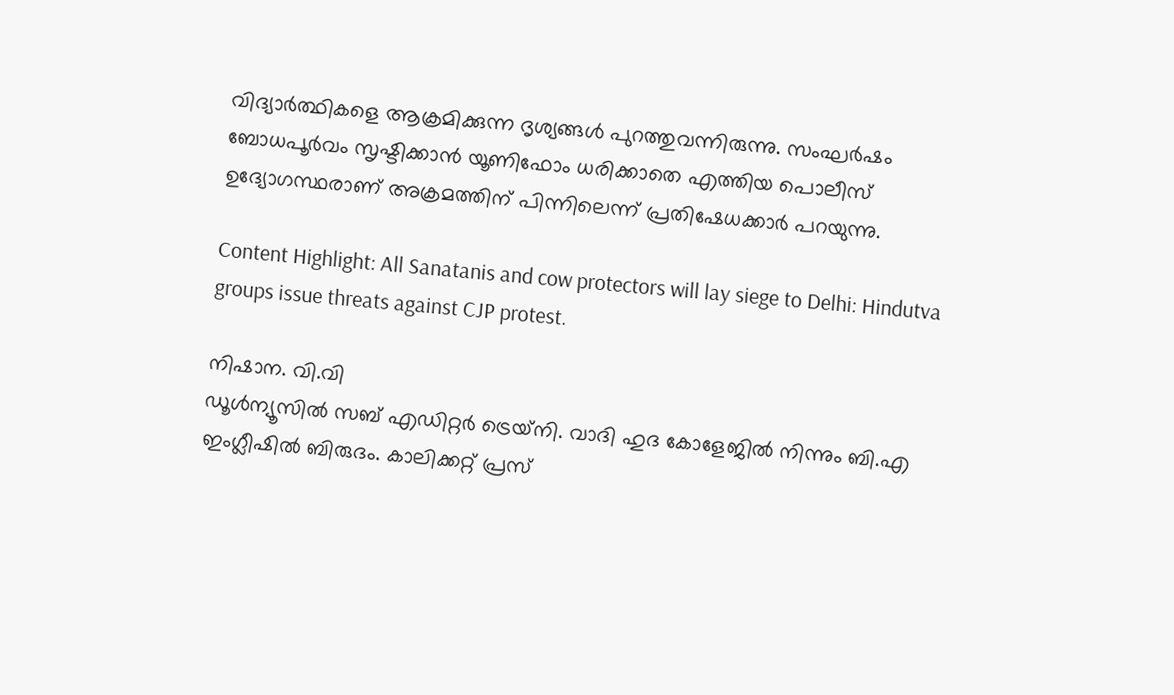വിദ്യാര്‍ത്ഥികളെ ആക്രമിക്കുന്ന ദൃശ്യങ്ങള്‍ പുറത്തുവന്നിരുന്നു. സംഘര്‍ഷം ബോധപൂര്‍വം സൃഷ്ടിക്കാന്‍ യൂണിഫോം ധരിക്കാതെ എത്തിയ പൊലീസ് ഉദ്യോഗസ്ഥരാണ് അക്രമത്തിന് പിന്നിലെന്ന് പ്രതിഷേധക്കാര്‍ പറയുന്നു.

Content Highlight: All Sanatanis and cow protectors will lay siege to Delhi: Hindutva groups issue threats against CJP protest.

നിഷാന. വി.വി
ഡൂള്‍ന്യൂസില്‍ സബ് എഡിറ്റര്‍ ട്രെയ്‌നി. വാദി ഹുദ കോളേജില്‍ നിന്നും ബി.എ ഇംഗ്ലീഷില്‍ ബിരുദം. കാലിക്കറ്റ് പ്രസ്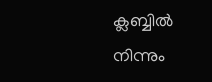ക്ലബ്ബില്‍ നിന്നും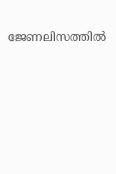ജേണലിസത്തില്‍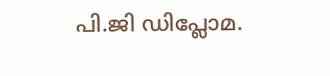പി.ജി ഡിപ്ലോമ.